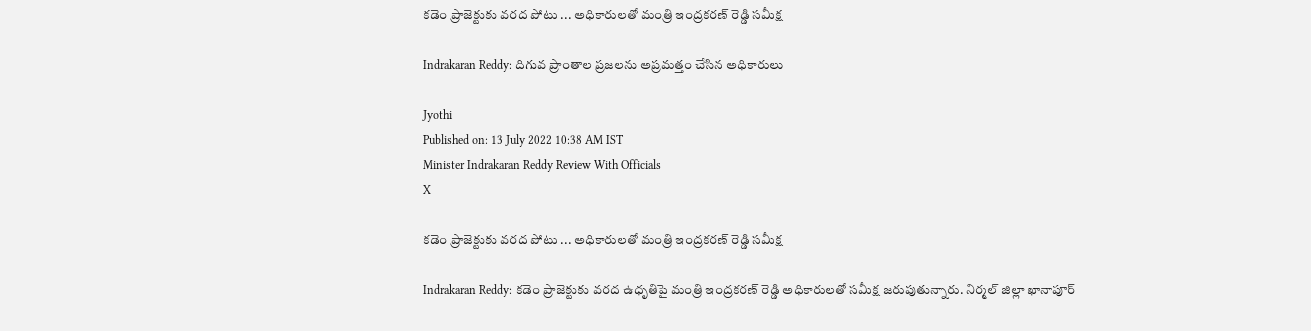కడెం ప్రాజెక్టుకు వరద పోటు ... అధికారులతో మంత్రి ఇంద్రకరణ్ రెడ్డి సమీక్ష

Indrakaran Reddy: దిగువ ప్రాంతాల ప్రజలను అప్రమత్తం చేసిన అధికారులు

Jyothi
Published on: 13 July 2022 10:38 AM IST
Minister Indrakaran Reddy Review With Officials
X

కడెం ప్రాజెక్టుకు వరద పోటు ... అధికారులతో మంత్రి ఇంద్రకరణ్ రెడ్డి సమీక్ష

Indrakaran Reddy: కడెం ప్రాజెక్టుకు వరద ఉధృతిపై మంత్రి ఇంద్రకరణ్ రెడ్డి అధికారులతో సమీక్ష జరుపుతున్నారు. నిర్మల్ జిల్లా ఖానాపూర్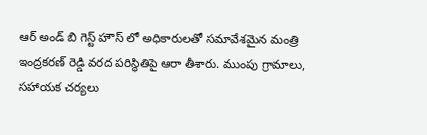ఆర్ అండ్ బి గెస్ట్ హౌస్ లో అధికారులతో సమావేశమైన మంత్రి ఇంద్రకరణ్ రెడ్డి వరద పరిస్థితిపై ఆరా తీశారు. ముంపు గ్రామాలు, సహాయక చర్యలు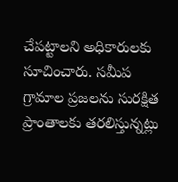చేపట్టాలని అధికారులకు సూచించారు. సమీప గ్రామాల ప్రజలను సురక్షిత ప్రాంతాలకు తరలిస్తున్నట్లు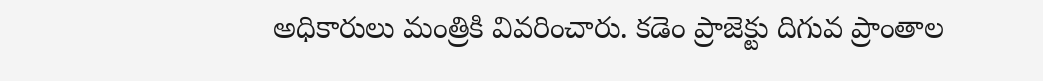అధికారులు మంత్రికి వివరించారు. కడెం ప్రాజెక్టు దిగువ ప్రాంతాల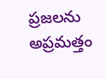ప్రజలను అప్రమత్తం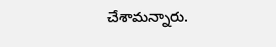చేశామన్నారు.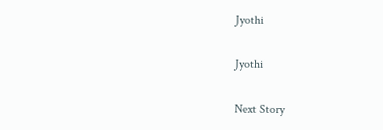Jyothi

Jyothi

Next Story